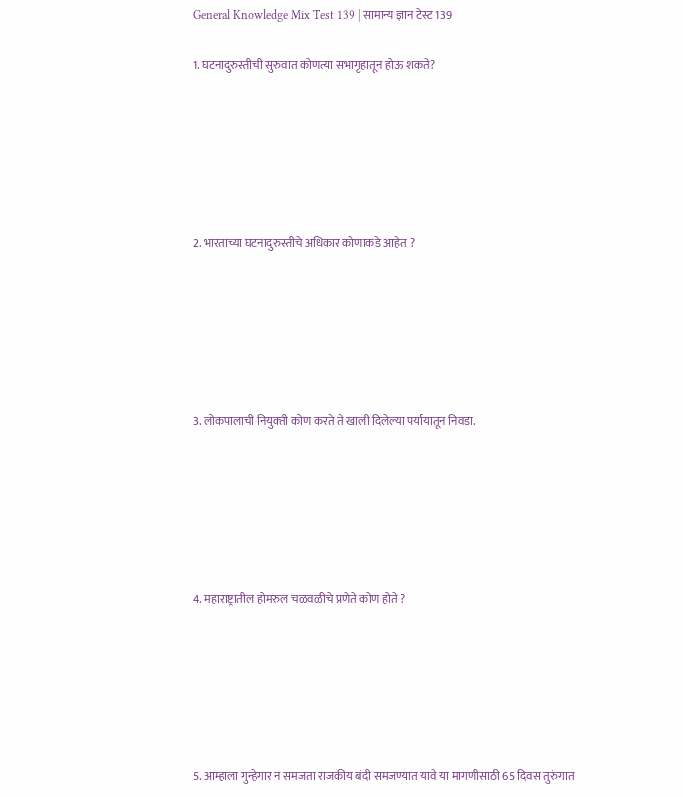General Knowledge Mix Test 139 | सामान्य ज्ञान टेस्ट 139

1. घटनादुरुस्तीची सुरुवात कोणत्या सभागृहातून होऊ शकते?






2. भारताच्या घटनादुरुस्तीचे अधिकार कोणाकडे आहेत ?






3. लोकपालाची नियुक्‍ती कोण करते ते खाली दिलेल्या पर्यायातून निवडा.






4. महाराष्ट्रातील होमरुल चळवळीचे प्रणेते कोण होते ?






5. आम्हाला गुन्हेगार न समजता राजकीय बंदी समजण्यात यावे या मागणीसाठी 65 दिवस तुरुंगात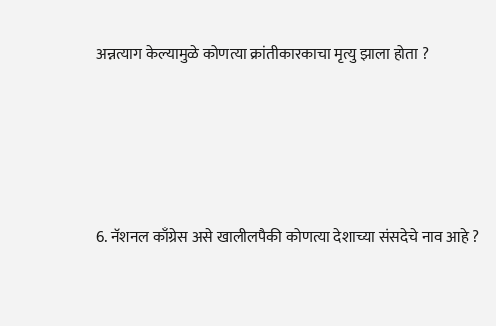अन्नत्याग केल्यामुळे कोणत्या क्रांतीकारकाचा मृत्यु झाला होता ?






6. नॅशनल काँग्रेस असे खालीलपैकी कोणत्या देशाच्या संसदेचे नाव आहे ?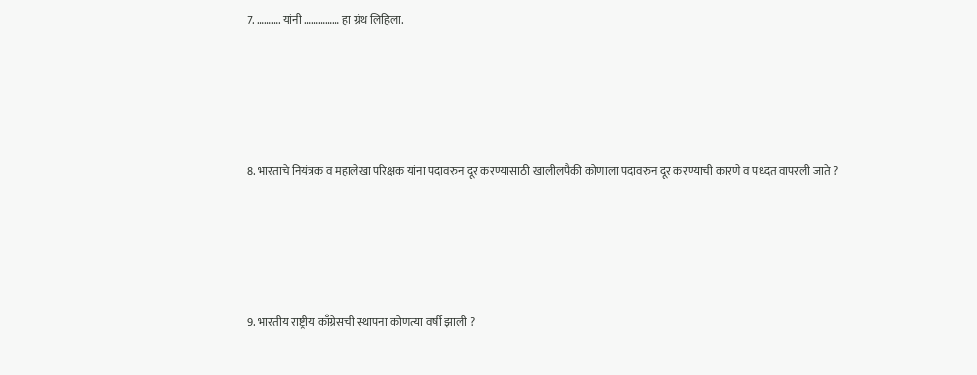7. ………. यांनी …………… हा ग्रंथ लिहिला.






8. भारताचे नियंत्रक व महालेखा परिक्षक यांना पदावरुन दूर करण्यासाठी खालीलपैकी कोणाला पदावरुन दूर करण्याची कारणे व पध्दत वापरली जाते ?






9. भारतीय राष्ट्रीय काँग्रेसची स्थापना कोणत्या वर्षी झाली ?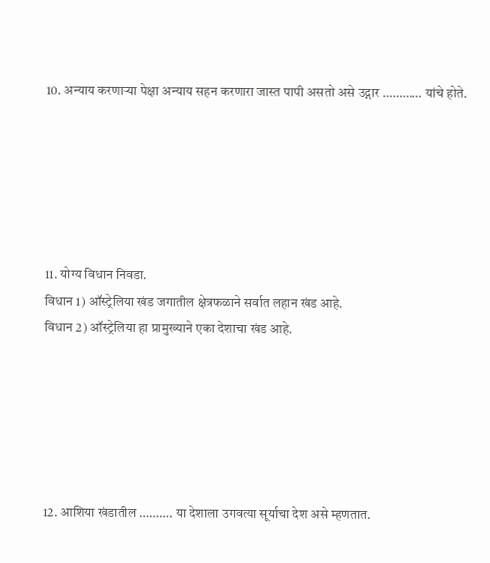10. अन्याय करणाऱ्या पेक्षा अन्याय सहन करणारा जास्त पापी असतो असे उद्गार ………… यांचे होते.






11. योग्य विधान निवडा.
विधान 1) ऑस्ट्रेलिया खंड जगातील क्षेत्रफळाने सर्वात लहान खंड आहे.
विधान 2) ऑस्ट्रेलिया हा प्रामुख्याने एका देशाचा खंड आहे.






12. आशिया खंडातील ………. या देशाला उगवत्या सूर्याचा देश असे म्हणतात.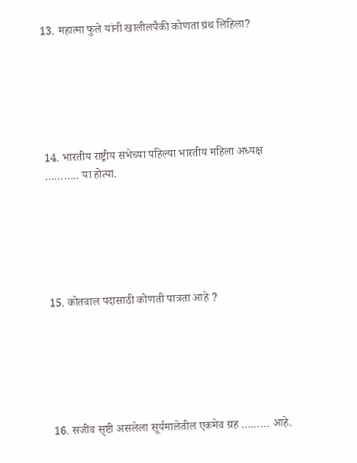13. महात्मा फुले यांनी खालीलपैकी कोणता ग्रंथ लिहिला?






14. भारतीय राष्ट्रीय सभेच्या पहिल्या भारतीय महिला अध्यक्ष ……….. या होत्या.






15. कोतवाल पदासाठी कोणती पात्रता आहे ?






16. सजीव सृष्टी असलेला सूर्यमालेतील एकमेव ग्रह ……… आहे.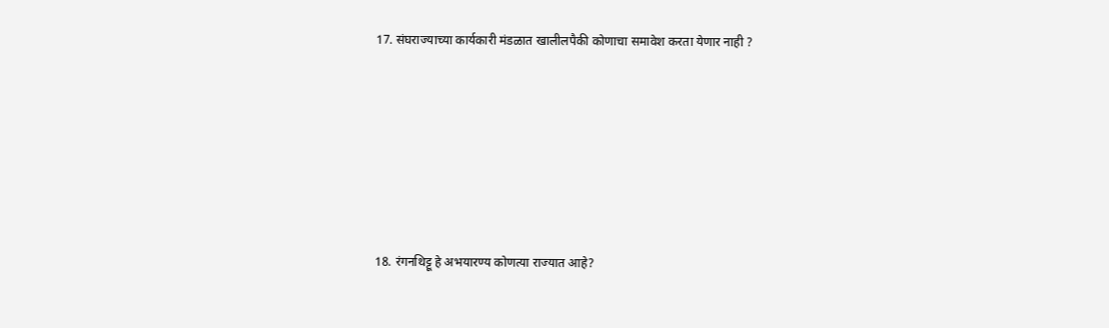17. संघराज्याच्या कार्यकारी मंडळात खालीलपैकी कोणाचा समावेश करता येणार नाही ?






18. रंगनथिट्टू हे अभयारण्य कोणत्या राज्यात आहे?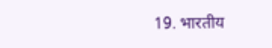19. भारतीय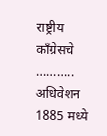राष्ट्रीय काँग्रेसचे ……….. अधिवेशन 1885 मध्ये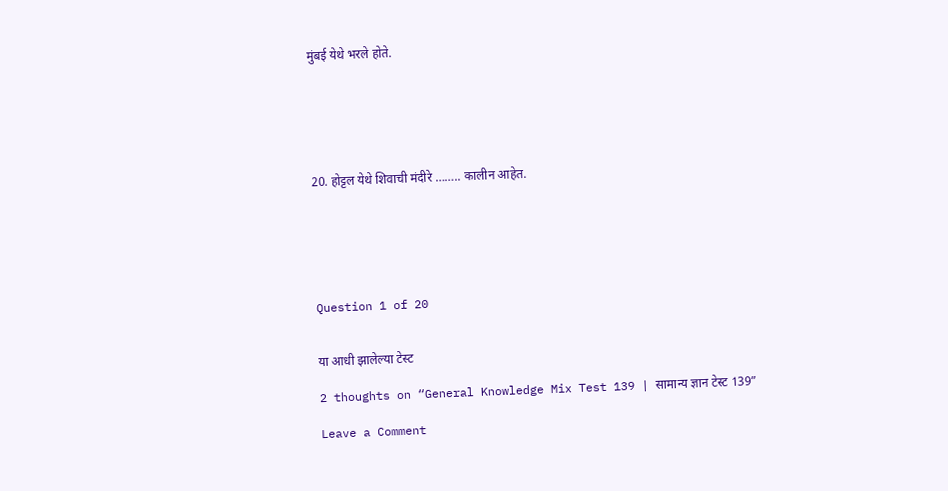मुंबई येथे भरले होते.






20. होट्टल येथे शिवाची मंदीरे …….. कालीन आहेत.






Question 1 of 20


या आधी झालेल्या टेस्ट

2 thoughts on “General Knowledge Mix Test 139 | सामान्य ज्ञान टेस्ट 139”

Leave a Comment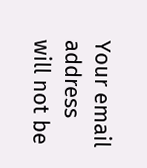Your email address will not be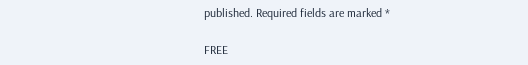published. Required fields are marked *

FREE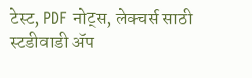टेस्ट, PDF नोट्स, लेक्चर्स साठी स्टडीवाडी ॲप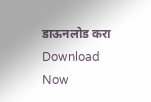डाऊनलोड करा
Download Now